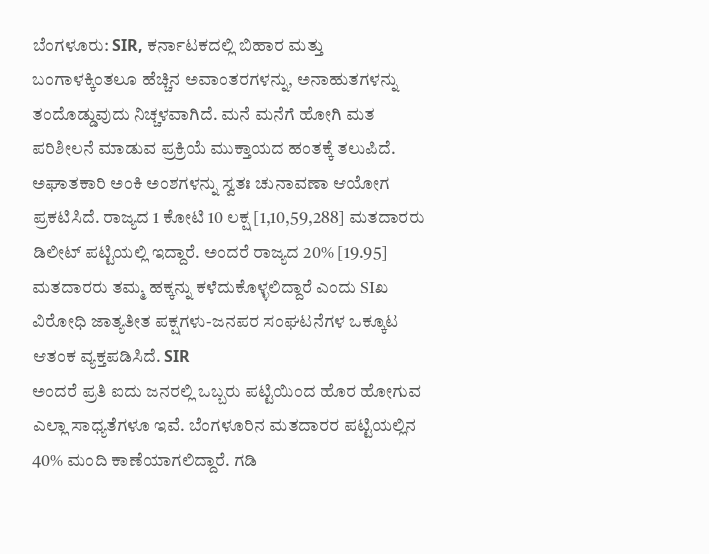ಬೆಂಗಳೂರು: SIR, ಕರ್ನಾಟಕದಲ್ಲಿ ಬಿಹಾರ ಮತ್ತು ಬಂಗಾಳಕ್ಕಿಂತಲೂ ಹೆಚ್ಚಿನ ಅವಾಂತರಗಳನ್ನು, ಅನಾಹುತಗಳನ್ನು ತಂದೊಡ್ಡುವುದು ನಿಚ್ಚಳವಾಗಿದೆ. ಮನೆ ಮನೆಗೆ ಹೋಗಿ ಮತ ಪರಿಶೀಲನೆ ಮಾಡುವ ಪ್ರಕ್ರಿಯೆ ಮುಕ್ತಾಯದ ಹಂತಕ್ಕೆ ತಲುಪಿದೆ. ಅಘಾತಕಾರಿ ಅಂಕಿ ಅಂಶಗಳನ್ನು ಸ್ವತಃ ಚುನಾವಣಾ ಆಯೋಗ ಪ್ರಕಟಿಸಿದೆ. ರಾಜ್ಯದ 1 ಕೋಟಿ 10 ಲಕ್ಷ [1,10,59,288] ಮತದಾರರು ಡಿಲೀಟ್ ಪಟ್ಟಿಯಲ್ಲಿ ಇದ್ದಾರೆ. ಅಂದರೆ ರಾಜ್ಯದ 20% [19.95] ಮತದಾರರು ತಮ್ಮ ಹಕ್ಕನ್ನು ಕಳೆದುಕೊಳ್ಳಲಿದ್ದಾರೆ ಎಂದು SIಖ ವಿರೋಧಿ ಜಾತ್ಯತೀತ ಪಕ್ಷಗಳು-ಜನಪರ ಸಂಘಟನೆಗಳ ಒಕ್ಕೂಟ ಆತಂಕ ವ್ಯಕ್ತಪಡಿಸಿದೆ. SIR
ಅಂದರೆ ಪ್ರತಿ ಐದು ಜನರಲ್ಲಿ ಒಬ್ಬರು ಪಟ್ಟಿಯಿಂದ ಹೊರ ಹೋಗುವ ಎಲ್ಲಾ ಸಾಧ್ಯತೆಗಳೂ ಇವೆ. ಬೆಂಗಳೂರಿನ ಮತದಾರರ ಪಟ್ಟಿಯಲ್ಲಿನ 40% ಮಂದಿ ಕಾಣೆಯಾಗಲಿದ್ದಾರೆ. ಗಡಿ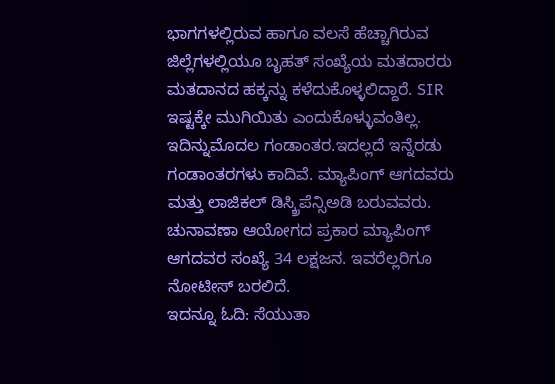ಭಾಗಗಳಲ್ಲಿರುವ ಹಾಗೂ ವಲಸೆ ಹೆಚ್ಚಾಗಿರುವ ಜಿಲ್ಲೆಗಳಲ್ಲಿಯೂ ಬೃಹತ್ ಸಂಖ್ಯೆಯ ಮತದಾರರು ಮತದಾನದ ಹಕ್ಕನ್ನು ಕಳೆದುಕೊಳ್ಳಲಿದ್ದಾರೆ. SIR
ಇಷ್ಟಕ್ಕೇ ಮುಗಿಯಿತು ಎಂದುಕೊಳ್ಳುವಂತಿಲ್ಲ. ಇದಿನ್ನುಮೊದಲ ಗಂಡಾಂತರ.ಇದಲ್ಲದೆ ಇನ್ನೆರಡು ಗಂಡಾಂತರಗಳು ಕಾದಿವೆ. ಮ್ಯಾಪಿಂಗ್ ಆಗದವರು ಮತ್ತು ಲಾಜಿಕಲ್ ಡಿಸ್ಕ್ರಿಪೆನ್ಸಿಅಡಿ ಬರುವವರು. ಚುನಾವಣಾ ಆಯೋಗದ ಪ್ರಕಾರ ಮ್ಯಾಪಿಂಗ್ ಆಗದವರ ಸಂಖ್ಯೆ 34 ಲಕ್ಷಜನ. ಇವರೆಲ್ಲರಿಗೂ ನೋಟೀಸ್ ಬರಲಿದೆ.
ಇದನ್ನೂ ಓದಿ: ಸೆಯುತಾ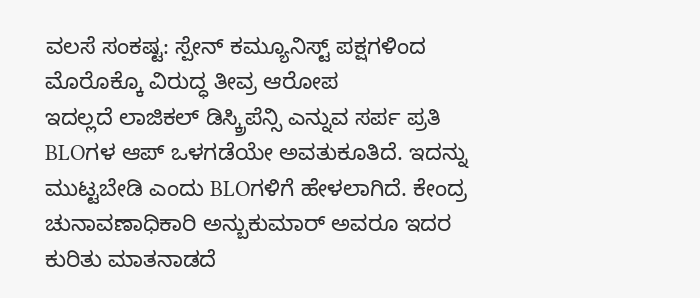ವಲಸೆ ಸಂಕಷ್ಟ: ಸ್ಪೇನ್ ಕಮ್ಯೂನಿಸ್ಟ್ ಪಕ್ಷಗಳಿಂದ ಮೊರೊಕ್ಕೊ ವಿರುದ್ಧ ತೀವ್ರ ಆರೋಪ
ಇದಲ್ಲದೆ ಲಾಜಿಕಲ್ ಡಿಸ್ಕ್ರಿಪೆನ್ಸಿ ಎನ್ನುವ ಸರ್ಪ ಪ್ರತಿ BLOಗಳ ಆಪ್ ಒಳಗಡೆಯೇ ಅವತುಕೂತಿದೆ. ಇದನ್ನು ಮುಟ್ಟಬೇಡಿ ಎಂದು BLOಗಳಿಗೆ ಹೇಳಲಾಗಿದೆ. ಕೇಂದ್ರ ಚುನಾವಣಾಧಿಕಾರಿ ಅನ್ಬುಕುಮಾರ್ ಅವರೂ ಇದರ ಕುರಿತು ಮಾತನಾಡದೆ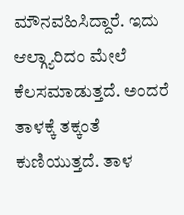ಮೌನವಹಿಸಿದ್ದಾರೆ. ಇದು ಆಲ್ಗ್ಯಾರಿದಂ ಮೇಲೆ ಕೆಲಸಮಾಡುತ್ತದೆ. ಅಂದರೆ ತಾಳಕ್ಕೆ ತಕ್ಕಂತೆ ಕುಣಿಯುತ್ತದೆ. ತಾಳ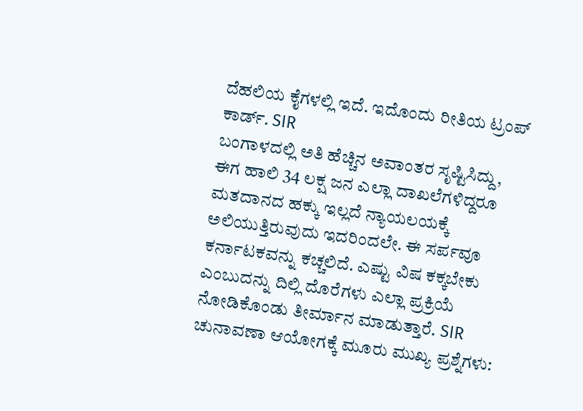ದೆಹಲಿಯ ಕೈಗಳಲ್ಲಿ ಇದೆ. ಇದೊಂದು ರೀತಿಯ ಟ್ರಂಪ್ ಕಾರ್ಡ್. SIR
ಬಂಗಾಳದಲ್ಲಿ ಅತಿ ಹೆಚ್ಚಿನ ಅವಾಂತರ ಸೃಷ್ಟಿಸಿದ್ದು, ಈಗ ಹಾಲಿ 34 ಲಕ್ಷ ಜನ ಎಲ್ಲಾ ದಾಖಲೆಗಳಿದ್ದರೂ ಮತದಾನದ ಹಕ್ಕು ಇಲ್ಲದೆ ನ್ಯಾಯಲಯಕ್ಕೆ ಅಲಿಯುತ್ತಿರುವುದು ಇದರಿಂದಲೇ. ಈ ಸರ್ಪವೂ ಕರ್ನಾಟಕವನ್ನು ಕಚ್ಚಲಿದೆ. ಎಷ್ಟು ವಿಷ ಕಕ್ಕಬೇಕು ಎಂಬುದನ್ನು ದಿಲ್ಲಿ ದೊರೆಗಳು ಎಲ್ಲಾ ಪ್ರಕ್ರಿಯೆ ನೋಡಿಕೊಂಡು ತೀರ್ಮಾನ ಮಾಡುತ್ತಾರೆ. SIR
ಚುನಾವಣಾ ಆಯೋಗಕ್ಕೆ ಮೂರು ಮುಖ್ಯ ಪ್ರಶ್ನೆಗಳು: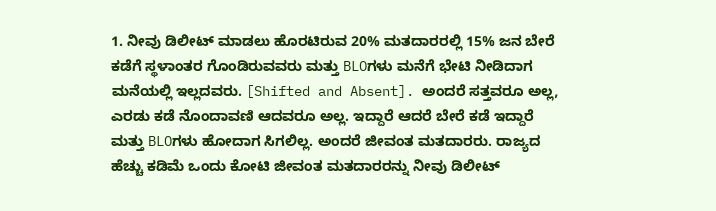1. ನೀವು ಡಿಲೀಟ್ ಮಾಡಲು ಹೊರಟಿರುವ 20% ಮತದಾರರಲ್ಲಿ 15% ಜನ ಬೇರೆ ಕಡೆಗೆ ಸ್ಥಳಾಂತರ ಗೊಂಡಿರುವವರು ಮತ್ತು BLOಗಳು ಮನೆಗೆ ಭೇಟಿ ನೀಡಿದಾಗ ಮನೆಯಲ್ಲಿ ಇಲ್ಲದವರು. [Shifted and Absent]. ಅಂದರೆ ಸತ್ತವರೂ ಅಲ್ಲ, ಎರಡು ಕಡೆ ನೊಂದಾವಣಿ ಆದವರೂ ಅಲ್ಲ. ಇದ್ದಾರೆ ಆದರೆ ಬೇರೆ ಕಡೆ ಇದ್ದಾರೆ ಮತ್ತು BLOಗಳು ಹೋದಾಗ ಸಿಗಲಿಲ್ಲ. ಅಂದರೆ ಜೀವಂತ ಮತದಾರರು. ರಾಜ್ಯದ ಹೆಚ್ಚು ಕಡಿಮೆ ಒಂದು ಕೋಟಿ ಜೀವಂತ ಮತದಾರರನ್ನು ನೀವು ಡಿಲೀಟ್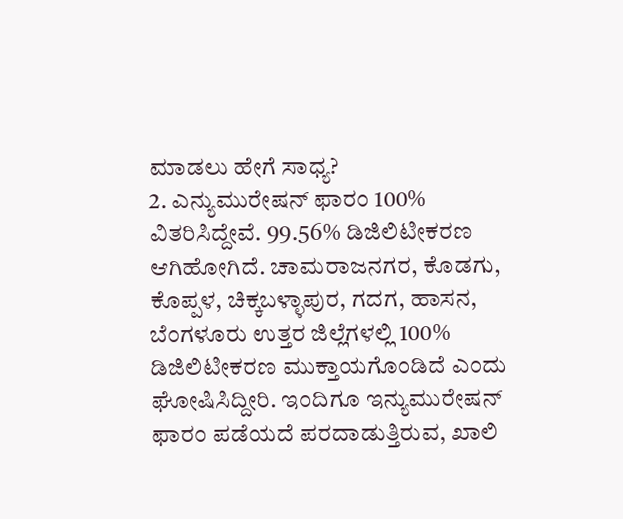ಮಾಡಲು ಹೇಗೆ ಸಾಧ್ಯ?
2. ಎನ್ಯುಮುರೇಷನ್ ಫಾರಂ 100% ವಿತರಿಸಿದ್ದೇವೆ. 99.56% ಡಿಜಿಲಿಟೀಕರಣ ಆಗಿಹೋಗಿದೆ. ಚಾಮರಾಜನಗರ, ಕೊಡಗು, ಕೊಪ್ಪಳ, ಚಿಕ್ಕಬಳ್ಳಾಪುರ, ಗದಗ, ಹಾಸನ, ಬೆಂಗಳೂರು ಉತ್ತರ ಜಿಲ್ಲೆಗಳಲ್ಲಿ 100% ಡಿಜಿಲಿಟೀಕರಣ ಮುಕ್ತಾಯಗೊಂಡಿದೆ ಎಂದು ಘೋಷಿಸಿದ್ದೀರಿ. ಇಂದಿಗೂ ಇನ್ಯುಮುರೇಷನ್ ಫಾರಂ ಪಡೆಯದೆ ಪರದಾಡುತ್ತಿರುವ, ಖಾಲಿ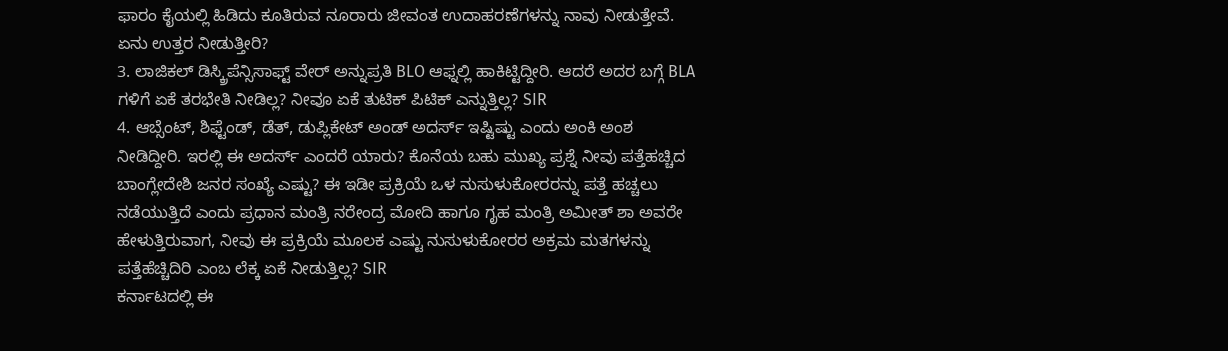ಫಾರಂ ಕೈಯಲ್ಲಿ ಹಿಡಿದು ಕೂತಿರುವ ನೂರಾರು ಜೀವಂತ ಉದಾಹರಣೆಗಳನ್ನು ನಾವು ನೀಡುತ್ತೇವೆ. ಏನು ಉತ್ತರ ನೀಡುತ್ತೀರಿ?
3. ಲಾಜಿಕಲ್ ಡಿಸ್ಕ್ರಿಪೆನ್ಸಿಸಾಫ್ಟ್ ವೇರ್ ಅನ್ನುಪ್ರತಿ BLO ಆಫ್ನಲ್ಲಿ ಹಾಕಿಟ್ಟಿದ್ದೀರಿ. ಆದರೆ ಅದರ ಬಗ್ಗೆ BLA ಗಳಿಗೆ ಏಕೆ ತರಭೇತಿ ನೀಡಿಲ್ಲ? ನೀವೂ ಏಕೆ ತುಟಿಕ್ ಪಿಟಿಕ್ ಎನ್ನುತ್ತಿಲ್ಲ? SIR
4. ಆಬ್ಸೆಂಟ್, ಶಿಫ್ಟೆಂಡ್, ಡೆತ್, ಡುಪ್ಲಿಕೇಟ್ ಅಂಡ್ ಅದರ್ಸ್ ಇಷ್ಟಿಷ್ಟು ಎಂದು ಅಂಕಿ ಅಂಶ ನೀಡಿದ್ದೀರಿ. ಇರಲ್ಲಿ ಈ ಅದರ್ಸ್ ಎಂದರೆ ಯಾರು? ಕೊನೆಯ ಬಹು ಮುಖ್ಯ ಪ್ರಶ್ನೆ ನೀವು ಪತ್ತೆಹಚ್ಚಿದ ಬಾಂಗ್ಲೇದೇಶಿ ಜನರ ಸಂಖ್ಯೆ ಎಷ್ಟು? ಈ ಇಡೀ ಪ್ರಕ್ರಿಯೆ ಒಳ ನುಸುಳುಕೋರರನ್ನು ಪತ್ತೆ ಹಚ್ಚಲು ನಡೆಯುತ್ತಿದೆ ಎಂದು ಪ್ರಧಾನ ಮಂತ್ರಿ ನರೇಂದ್ರ ಮೋದಿ ಹಾಗೂ ಗೃಹ ಮಂತ್ರಿ ಅಮೀತ್ ಶಾ ಅವರೇ ಹೇಳುತ್ತಿರುವಾಗ, ನೀವು ಈ ಪ್ರಕ್ರಿಯೆ ಮೂಲಕ ಎಷ್ಟು ನುಸುಳುಕೋರರ ಅಕ್ರಮ ಮತಗಳನ್ನು ಪತ್ತೆಹೆಚ್ಚಿದಿರಿ ಎಂಬ ಲೆಕ್ಕ ಏಕೆ ನೀಡುತ್ತಿಲ್ಲ? SIR
ಕರ್ನಾಟದಲ್ಲಿ ಈ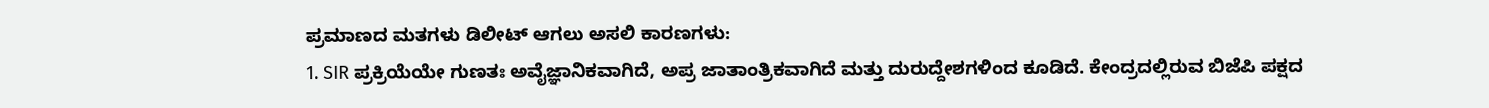ಪ್ರಮಾಣದ ಮತಗಳು ಡಿಲೀಟ್ ಆಗಲು ಅಸಲಿ ಕಾರಣಗಳು:
1. SIR ಪ್ರಕ್ರಿಯೆಯೇ ಗುಣತಃ ಅವೈಜ್ಞಾನಿಕವಾಗಿದೆ, ಅಪ್ರ ಜಾತಾಂತ್ರಿಕವಾಗಿದೆ ಮತ್ತು ದುರುದ್ದೇಶಗಳಿಂದ ಕೂಡಿದೆ. ಕೇಂದ್ರದಲ್ಲಿರುವ ಬಿಜೆಪಿ ಪಕ್ಷದ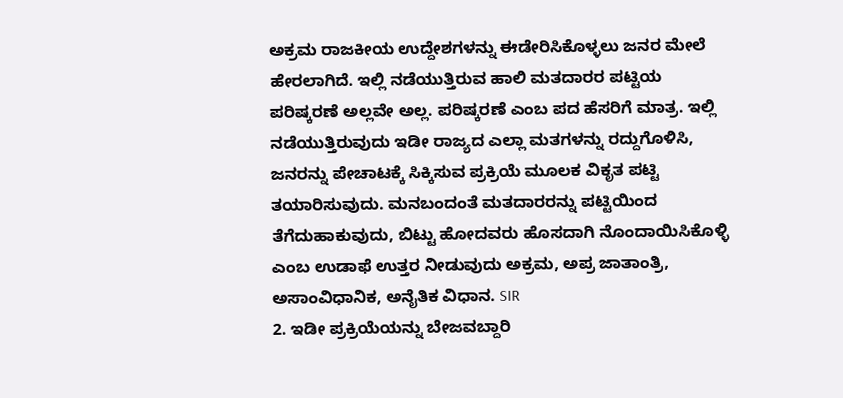ಅಕ್ರಮ ರಾಜಕೀಯ ಉದ್ದೇಶಗಳನ್ನು ಈಡೇರಿಸಿಕೊಳ್ಳಲು ಜನರ ಮೇಲೆ ಹೇರಲಾಗಿದೆ. ಇಲ್ಲಿ ನಡೆಯುತ್ತಿರುವ ಹಾಲಿ ಮತದಾರರ ಪಟ್ಟಿಯ ಪರಿಷ್ಕರಣೆ ಅಲ್ಲವೇ ಅಲ್ಲ. ಪರಿಷ್ಕರಣೆ ಎಂಬ ಪದ ಹೆಸರಿಗೆ ಮಾತ್ರ. ಇಲ್ಲಿ ನಡೆಯುತ್ತಿರುವುದು ಇಡೀ ರಾಜ್ಯದ ಎಲ್ಲಾ ಮತಗಳನ್ನು ರದ್ದುಗೊಳಿಸಿ, ಜನರನ್ನು ಪೇಚಾಟಕ್ಕೆ ಸಿಕ್ಕಿಸುವ ಪ್ರಕ್ರಿಯೆ ಮೂಲಕ ವಿಕೃತ ಪಟ್ಟಿ ತಯಾರಿಸುವುದು. ಮನಬಂದಂತೆ ಮತದಾರರನ್ನು ಪಟ್ಟಿಯಿಂದ ತೆಗೆದುಹಾಕುವುದು, ಬಿಟ್ಟು ಹೋದವರು ಹೊಸದಾಗಿ ನೊಂದಾಯಿಸಿಕೊಳ್ಳಿ ಎಂಬ ಉಡಾಫೆ ಉತ್ತರ ನೀಡುವುದು ಅಕ್ರಮ, ಅಪ್ರ ಜಾತಾಂತ್ರಿ, ಅಸಾಂವಿಧಾನಿಕ, ಅನೈತಿಕ ವಿಧಾನ. SIR
2. ಇಡೀ ಪ್ರಕ್ರಿಯೆಯನ್ನು ಬೇಜವಬ್ದಾರಿ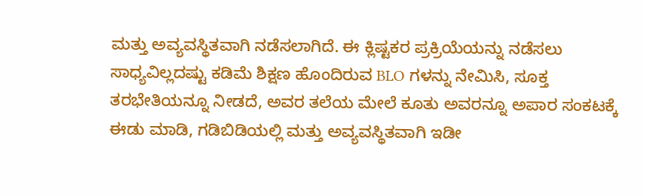ಮತ್ತು ಅವ್ಯವಸ್ಥಿತವಾಗಿ ನಡೆಸಲಾಗಿದೆ. ಈ ಕ್ಲಿಷ್ಟಕರ ಪ್ರಕ್ರಿಯೆಯನ್ನು ನಡೆಸಲು ಸಾಧ್ಯವಿಲ್ಲದಷ್ಟು ಕಡಿಮೆ ಶಿಕ್ಷಣ ಹೊಂದಿರುವ BLO ಗಳನ್ನು ನೇಮಿಸಿ, ಸೂಕ್ತ ತರಭೇತಿಯನ್ನೂ ನೀಡದೆ, ಅವರ ತಲೆಯ ಮೇಲೆ ಕೂತು ಅವರನ್ನೂ ಅಪಾರ ಸಂಕಟಕ್ಕೆ ಈಡು ಮಾಡಿ, ಗಡಿಬಿಡಿಯಲ್ಲಿ ಮತ್ತು ಅವ್ಯವಸ್ಥಿತವಾಗಿ ಇಡೀ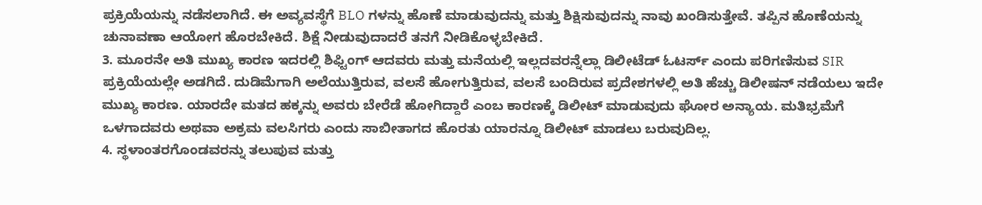ಪ್ರಕ್ರಿಯೆಯನ್ನು ನಡೆಸಲಾಗಿದೆ. ಈ ಅವ್ಯವಸ್ಥೆಗೆ BLO ಗಳನ್ನು ಹೊಣೆ ಮಾಡುವುದನ್ನು ಮತ್ತು ಶಿಕ್ಷಿಸುವುದನ್ನು ನಾವು ಖಂಡಿಸುತ್ತೇವೆ. ತಪ್ಪಿನ ಹೊಣೆಯನ್ನು ಚುನಾವಣಾ ಆಯೋಗ ಹೊರಬೇಕಿದೆ. ಶಿಕ್ಷೆ ನೀಡುವುದಾದರೆ ತನಗೆ ನೀಡಿಕೊಳ್ಳಬೇಕಿದೆ.
3. ಮೂರನೇ ಅತಿ ಮುಖ್ಯ ಕಾರಣ ಇದರಲ್ಲಿ ಶಿಫ್ಟಿಂಗ್ ಆದವರು ಮತ್ತು ಮನೆಯಲ್ಲಿ ಇಲ್ಲದವರನ್ನೆಲ್ಲಾ ಡಿಲೀಟೆಡ್ ಓಟರ್ಸ್ ಎಂದು ಪರಿಗಣಿಸುವ SIR ಪ್ರಕ್ರಿಯೆಯಲ್ಲೇ ಅಡಗಿದೆ. ದುಡಿಮೆಗಾಗಿ ಅಲೆಯುತ್ತಿರುವ, ವಲಸೆ ಹೋಗುತ್ತಿರುವ, ವಲಸೆ ಬಂದಿರುವ ಪ್ರದೇಶಗಳಲ್ಲಿ ಅತಿ ಹೆಚ್ಚು ಡಿಲೀಷನ್ ನಡೆಯಲು ಇದೇ ಮುಖ್ಯ ಕಾರಣ. ಯಾರದೇ ಮತದ ಹಕ್ಕನ್ನು ಅವರು ಬೇರೆಡೆ ಹೋಗಿದ್ದಾರೆ ಎಂಬ ಕಾರಣಕ್ಕೆ ಡಿಲೀಟ್ ಮಾಡುವುದು ಘೋರ ಅನ್ಯಾಯ. ಮತಿಭ್ರಮೆಗೆ ಒಳಗಾದವರು ಅಥವಾ ಅಕ್ರಮ ವಲಸಿಗರು ಎಂದು ಸಾಬೀತಾಗದ ಹೊರತು ಯಾರನ್ನೂ ಡಿಲೀಟ್ ಮಾಡಲು ಬರುವುದಿಲ್ಲ.
4. ಸ್ಥಳಾಂತರಗೊಂಡವರನ್ನು ತಲುಪುವ ಮತ್ತು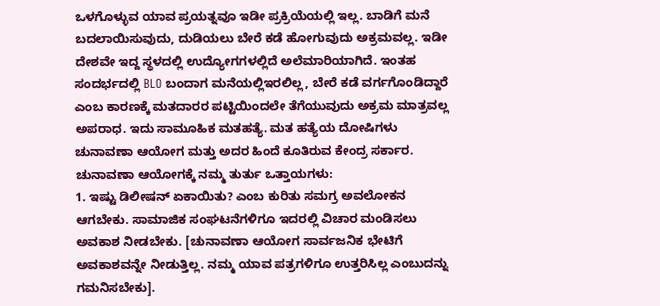ಒಳಗೊಳ್ಳುವ ಯಾವ ಪ್ರಯತ್ನವೂ ಇಡೀ ಪ್ರಕ್ರಿಯೆಯಲ್ಲಿ ಇಲ್ಲ. ಬಾಡಿಗೆ ಮನೆ ಬದಲಾಯಿಸುವುದು, ದುಡಿಯಲು ಬೇರೆ ಕಡೆ ಹೋಗುವುದು ಅಕ್ರಮವಲ್ಲ. ಇಡೀ ದೇಶವೇ ಇದ್ದ ಸ್ಥಳದಲ್ಲಿ ಉದ್ಯೋಗಗಳಲ್ಲಿದೆ ಅಲೆಮಾರಿಯಾಗಿದೆ. ಇಂತಹ ಸಂದರ್ಭದಲ್ಲಿ BLO ಬಂದಾಗ ಮನೆಯಲ್ಲಿಇರಲಿಲ್ಲ, ಬೇರೆ ಕಡೆ ವರ್ಗಗೊಂಡಿದ್ದಾರೆ ಎಂಬ ಕಾರಣಕ್ಕೆ ಮತದಾರರ ಪಟ್ಟಿಯಿಂದಲೇ ತೆಗೆಯುವುದು ಅಕ್ರಮ ಮಾತ್ರವಲ್ಲ ಅಪರಾಧ. ಇದು ಸಾಮೂಹಿಕ ಮತಹತ್ಯೆ. ಮತ ಹತ್ಯೆಯ ದೋಷಿಗಳು ಚುನಾವಣಾ ಆಯೋಗ ಮತ್ತು ಅದರ ಹಿಂದೆ ಕೂತಿರುವ ಕೇಂದ್ರ ಸರ್ಕಾರ.
ಚುನಾವಣಾ ಆಯೋಗಕ್ಕೆ ನಮ್ಮ ತುರ್ತು ಒತ್ತಾಯಗಳು:
1. ಇಷ್ಟು ಡಿಲೀಷನ್ ಏಕಾಯಿತು? ಎಂಬ ಕುರಿತು ಸಮಗ್ರ ಅವಲೋಕನ ಆಗಬೇಕು. ಸಾಮಾಜಿಕ ಸಂಘಟನೆಗಳಿಗೂ ಇದರಲ್ಲಿ ವಿಚಾರ ಮಂಡಿಸಲು ಅವಕಾಶ ನೀಡಬೇಕು. [ಚುನಾವಣಾ ಆಯೋಗ ಸಾರ್ವಜನಿಕ ಭೇಟಿಗೆ ಅವಕಾಶವನ್ನೇ ನೀಡುತ್ತಿಲ್ಲ. ನಮ್ಮ ಯಾವ ಪತ್ರಗಳಿಗೂ ಉತ್ತರಿಸಿಲ್ಲ ಎಂಬುದನ್ನು ಗಮನಿಸಬೇಕು].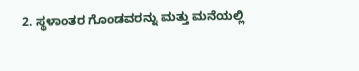2. ಸ್ಥಳಾಂತರ ಗೊಂಡವರನ್ನು ಮತ್ತು ಮನೆಯಲ್ಲಿ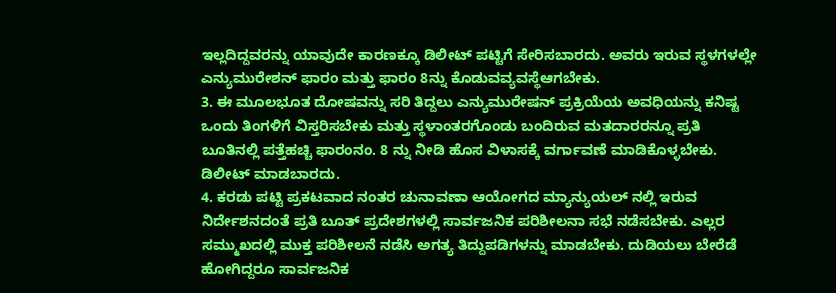ಇಲ್ಲದಿದ್ದವರನ್ನು ಯಾವುದೇ ಕಾರಣಕ್ಕೂ ಡಿಲೀಟ್ ಪಟ್ಟಿಗೆ ಸೇರಿಸಬಾರದು. ಅವರು ಇರುವ ಸ್ಥಳಗಳಲ್ಲೇ ಎನ್ಯುಮುರೇಶನ್ ಫಾರಂ ಮತ್ತು ಫಾರಂ 8ನ್ನು ಕೊಡುವವ್ಯವಸ್ಥೆಆಗಬೇಕು.
3. ಈ ಮೂಲಭೂತ ದೋಷವನ್ನು ಸರಿ ತಿದ್ದಲು ಎನ್ಯುಮುರೇಷನ್ ಪ್ರಕ್ರಿಯೆಯ ಅವಧಿಯನ್ನು ಕನಿಷ್ಟ ಒಂದು ತಿಂಗಳಿಗೆ ವಿಸ್ತರಿಸಬೇಕು ಮತ್ತು ಸ್ಥಳಾಂತರಗೊಂಡು ಬಂದಿರುವ ಮತದಾರರನ್ನೂ ಪ್ರತಿ ಬೂತಿನಲ್ಲಿ ಪತ್ತೆಹಚ್ಚಿ ಫಾರಂನಂ. 8 ನ್ನು ನೀಡಿ ಹೊಸ ವಿಳಾಸಕ್ಕೆ ವರ್ಗಾವಣೆ ಮಾಡಿಕೊಳ್ಳಬೇಕು. ಡಿಲೀಟ್ ಮಾಡಬಾರದು.
4. ಕರಡು ಪಟ್ಟಿ ಪ್ರಕಟವಾದ ನಂತರ ಚುನಾವಣಾ ಆಯೋಗದ ಮ್ಯಾನ್ಯುಯಲ್ ನಲ್ಲಿ ಇರುವ ನಿರ್ದೇಶನದಂತೆ ಪ್ರತಿ ಬೂತ್ ಪ್ರದೇಶಗಳಲ್ಲಿ ಸಾರ್ವಜನಿಕ ಪರಿಶೀಲನಾ ಸಭೆ ನಡೆಸಬೇಕು. ಎಲ್ಲರ ಸಮ್ಮುಖದಲ್ಲಿ ಮುಕ್ತ ಪರಿಶೀಲನೆ ನಡೆಸಿ ಅಗತ್ಯ ತಿದ್ದುಪಡಿಗಳನ್ನು ಮಾಡಬೇಕು. ದುಡಿಯಲು ಬೇರೆಡೆ ಹೋಗಿದ್ದರೂ ಸಾರ್ವಜನಿಕ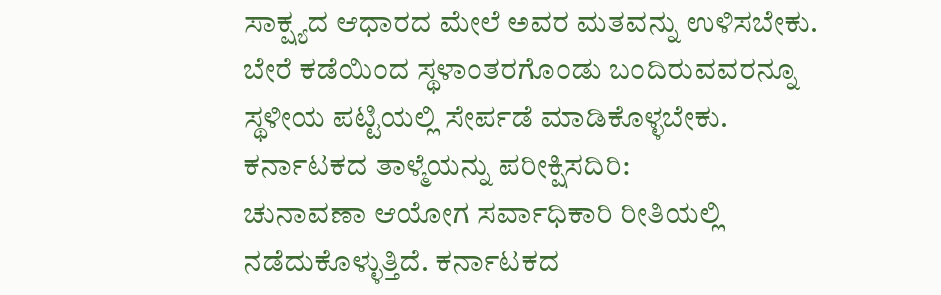ಸಾಕ್ಷ್ಯದ ಆಧಾರದ ಮೇಲೆ ಅವರ ಮತವನ್ನು ಉಳಿಸಬೇಕು. ಬೇರೆ ಕಡೆಯಿಂದ ಸ್ಥಳಾಂತರಗೊಂಡು ಬಂದಿರುವವರನ್ನೂ ಸ್ಥಳೀಯ ಪಟ್ಟಿಯಲ್ಲಿ ಸೇರ್ಪಡೆ ಮಾಡಿಕೊಳ್ಳಬೇಕು.
ಕರ್ನಾಟಕದ ತಾಳ್ಮೆಯನ್ನು ಪರೀಕ್ಷಿಸದಿರಿ:
ಚುನಾವಣಾ ಆಯೋಗ ಸರ್ವಾಧಿಕಾರಿ ರೀತಿಯಲ್ಲಿ ನಡೆದುಕೊಳ್ಳುತ್ತಿದೆ. ಕರ್ನಾಟಕದ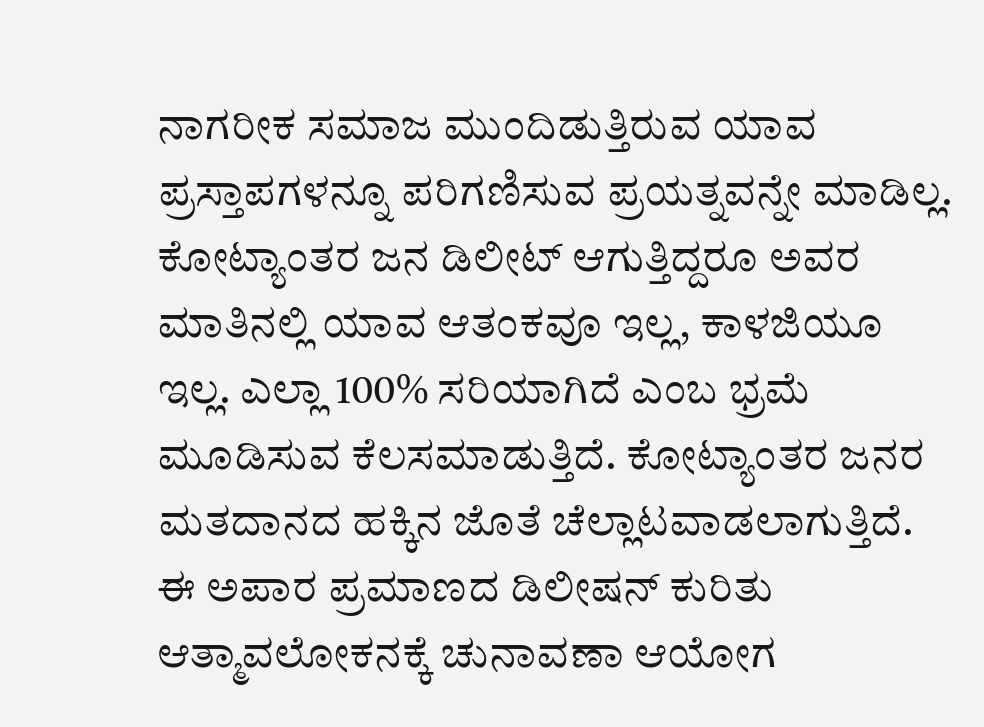ನಾಗರೀಕ ಸಮಾಜ ಮುಂದಿಡುತ್ತಿರುವ ಯಾವ ಪ್ರಸ್ತಾಪಗಳನ್ನೂ ಪರಿಗಣಿಸುವ ಪ್ರಯತ್ನವನ್ನೇ ಮಾಡಿಲ್ಲ. ಕೋಟ್ಯಾಂತರ ಜನ ಡಿಲೀಟ್ ಆಗುತ್ತಿದ್ದರೂ ಅವರ ಮಾತಿನಲ್ಲಿ ಯಾವ ಆತಂಕವೂ ಇಲ್ಲ, ಕಾಳಜಿಯೂ ಇಲ್ಲ. ಎಲ್ಲಾ 100% ಸರಿಯಾಗಿದೆ ಎಂಬ ಭ್ರಮೆ ಮೂಡಿಸುವ ಕೆಲಸಮಾಡುತ್ತಿದೆ. ಕೋಟ್ಯಾಂತರ ಜನರ ಮತದಾನದ ಹಕ್ಕಿನ ಜೊತೆ ಚೆಲ್ಲಾಟವಾಡಲಾಗುತ್ತಿದೆ.
ಈ ಅಪಾರ ಪ್ರಮಾಣದ ಡಿಲೀಷನ್ ಕುರಿತು ಆತ್ಮಾವಲೋಕನಕ್ಕೆ ಚುನಾವಣಾ ಆಯೋಗ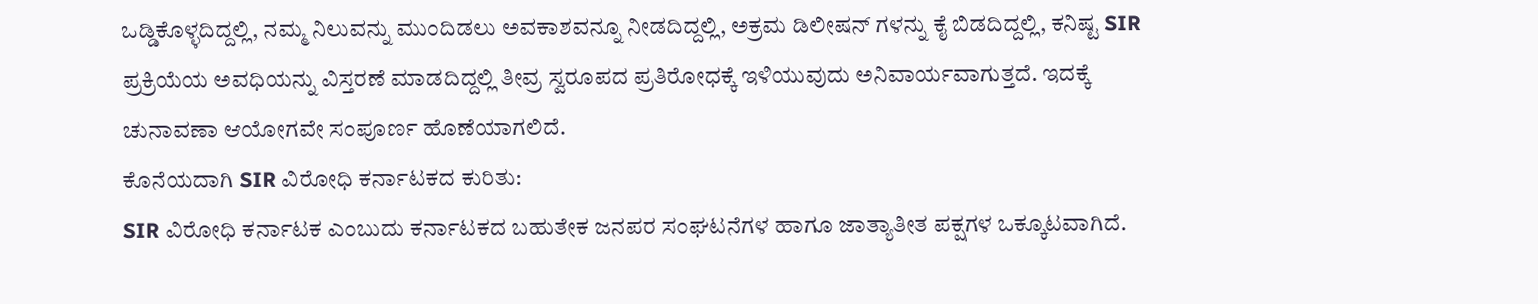ಒಡ್ಡಿಕೊಳ್ಳದಿದ್ದಲ್ಲಿ, ನಮ್ಮ ನಿಲುವನ್ನು ಮುಂದಿಡಲು ಅವಕಾಶವನ್ನೂ ನೀಡದಿದ್ದಲ್ಲಿ, ಅಕ್ರಮ ಡಿಲೀಷನ್ ಗಳನ್ನು ಕೈ ಬಿಡದಿದ್ದಲ್ಲಿ, ಕನಿಷ್ಟ SIR ಪ್ರಕ್ರಿಯೆಯ ಅವಧಿಯನ್ನು ವಿಸ್ತರಣೆ ಮಾಡದಿದ್ದಲ್ಲಿ ತೀವ್ರ ಸ್ವರೂಪದ ಪ್ರತಿರೋಧಕ್ಕೆ ಇಳಿಯುವುದು ಅನಿವಾರ್ಯವಾಗುತ್ತದೆ. ಇದಕ್ಕೆ ಚುನಾವಣಾ ಆಯೋಗವೇ ಸಂಪೂರ್ಣ ಹೊಣೆಯಾಗಲಿದೆ.
ಕೊನೆಯದಾಗಿ SIR ವಿರೋಧಿ ಕರ್ನಾಟಕದ ಕುರಿತು:
SIR ವಿರೋಧಿ ಕರ್ನಾಟಕ ಎಂಬುದು ಕರ್ನಾಟಕದ ಬಹುತೇಕ ಜನಪರ ಸಂಘಟನೆಗಳ ಹಾಗೂ ಜಾತ್ಯಾತೀತ ಪಕ್ಷಗಳ ಒಕ್ಕೂಟವಾಗಿದೆ.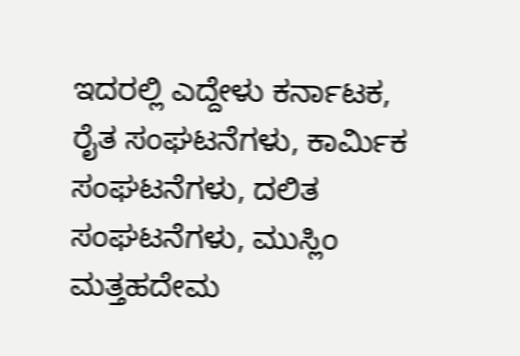ಇದರಲ್ಲಿ ಎದ್ದೇಳು ಕರ್ನಾಟಕ, ರೈತ ಸಂಘಟನೆಗಳು, ಕಾರ್ಮಿಕ ಸಂಘಟನೆಗಳು, ದಲಿತ ಸಂಘಟನೆಗಳು, ಮುಸ್ಲಿಂ ಮತ್ತಹದೇಮ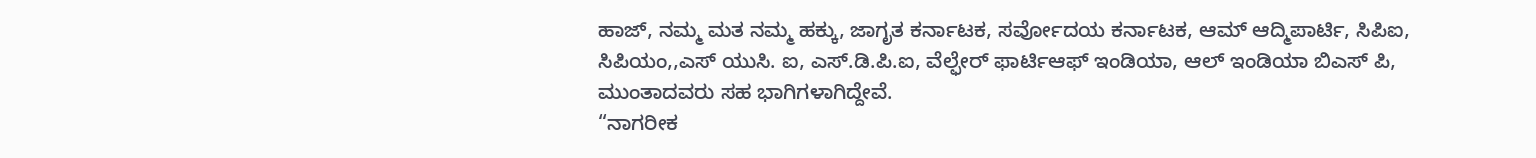ಹಾಜ್, ನಮ್ಮ ಮತ ನಮ್ಮ ಹಕ್ಕು, ಜಾಗೃತ ಕರ್ನಾಟಕ, ಸರ್ವೋದಯ ಕರ್ನಾಟಕ, ಆಮ್ ಆದ್ಮಿಪಾರ್ಟಿ, ಸಿಪಿಐ, ಸಿಪಿಯಂ,,ಎಸ್ ಯುಸಿ. ಐ, ಎಸ್.ಡಿ.ಪಿ.ಐ, ವೆಲ್ಫೇರ್ ಫಾರ್ಟಿಆಫ್ ಇಂಡಿಯಾ, ಆಲ್ ಇಂಡಿಯಾ ಬಿಎಸ್ ಪಿ, ಮುಂತಾದವರು ಸಹ ಭಾಗಿಗಳಾಗಿದ್ದೇವೆ.
“ನಾಗರೀಕ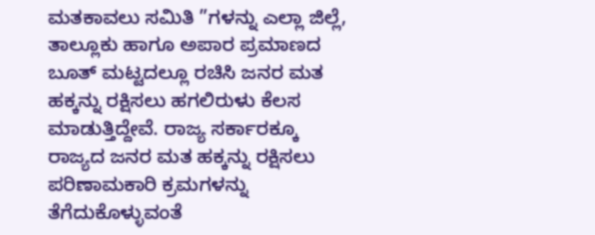ಮತಕಾವಲು ಸಮಿತಿ ”ಗಳನ್ನು ಎಲ್ಲಾ ಜಿಲ್ಲೆ, ತಾಲ್ಲೂಕು ಹಾಗೂ ಅಪಾರ ಪ್ರಮಾಣದ ಬೂತ್ ಮಟ್ಟದಲ್ಲೂ ರಚಿಸಿ ಜನರ ಮತ ಹಕ್ಕನ್ನು ರಕ್ಷಿಸಲು ಹಗಲಿರುಳು ಕೆಲಸ ಮಾಡುತ್ತಿದ್ದೇವೆ. ರಾಜ್ಯ ಸರ್ಕಾರಕ್ಕೂ ರಾಜ್ಯದ ಜನರ ಮತ ಹಕ್ಕನ್ನು ರಕ್ಷಿಸಲು ಪರಿಣಾಮಕಾರಿ ಕ್ರಮಗಳನ್ನು ತೆಗೆದುಕೊಳ್ಳುವಂತೆ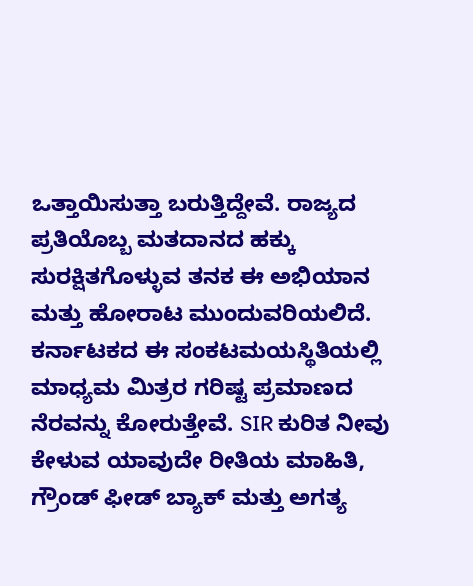ಒತ್ತಾಯಿಸುತ್ತಾ ಬರುತ್ತಿದ್ದೇವೆ. ರಾಜ್ಯದ ಪ್ರತಿಯೊಬ್ಬ ಮತದಾನದ ಹಕ್ಕು ಸುರಕ್ಷಿತಗೊಳ್ಳುವ ತನಕ ಈ ಅಭಿಯಾನ ಮತ್ತು ಹೋರಾಟ ಮುಂದುವರಿಯಲಿದೆ. ಕರ್ನಾಟಕದ ಈ ಸಂಕಟಮಯಸ್ಥಿತಿಯಲ್ಲಿ ಮಾಧ್ಯಮ ಮಿತ್ರರ ಗರಿಷ್ಟ ಪ್ರಮಾಣದ ನೆರವನ್ನು ಕೋರುತ್ತೇವೆ. SIR ಕುರಿತ ನೀವು ಕೇಳುವ ಯಾವುದೇ ರೀತಿಯ ಮಾಹಿತಿ, ಗ್ರೌಂಡ್ ಫೀಡ್ ಬ್ಯಾಕ್ ಮತ್ತು ಅಗತ್ಯ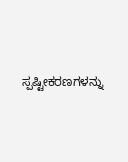ಸ್ಪಷ್ಟೀಕರಣಗಳನ್ನು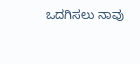ಒದಗಿಸಲು ನಾವು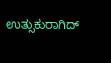ಉತ್ಸುಕುರಾಗಿದ್